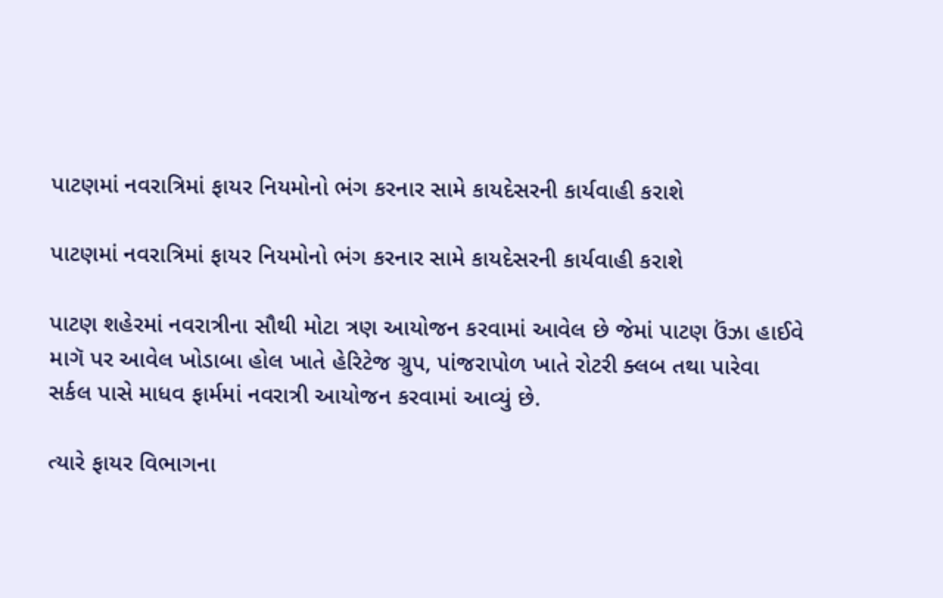પાટણમાં નવરાત્રિમાં ફાયર નિયમોનો ભંગ કરનાર સામે કાયદેસરની કાર્યવાહી કરાશે

પાટણમાં નવરાત્રિમાં ફાયર નિયમોનો ભંગ કરનાર સામે કાયદેસરની કાર્યવાહી કરાશે

પાટણ શહેરમાં નવરાત્રીના સૌથી મોટા ત્રણ આયોજન કરવામાં આવેલ છે જેમાં પાટણ ઉંઝા હાઈવે માગૅ પર આવેલ ખોડાબા હોલ ખાતે હેરિટેજ ગ્રુપ, પાંજરાપોળ ખાતે રોટરી ક્લબ તથા પારેવા સર્કલ પાસે માધવ ફાર્મમાં નવરાત્રી આયોજન કરવામાં આવ્યું છે.

ત્યારે ફાયર વિભાગના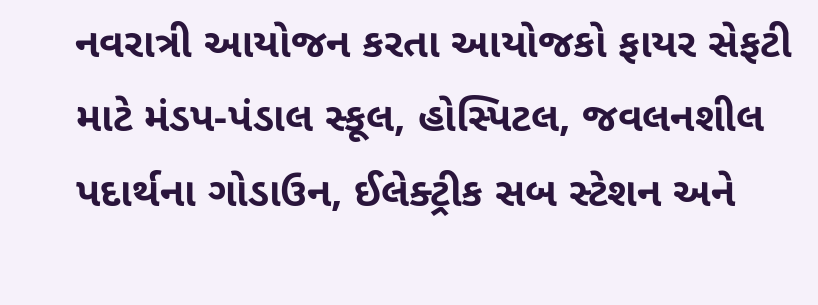નવરાત્રી આયોજન કરતા આયોજકો ફાયર સેફટી માટે મંડપ-પંડાલ સ્કૂલ, હોસ્પિટલ, જવલનશીલ પદાર્થના ગોડાઉન, ઈલેક્ટ્રીક સબ સ્ટેશન અને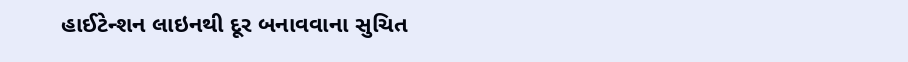હાઈટેન્શન લાઇનથી દૂર બનાવવાના સુચિત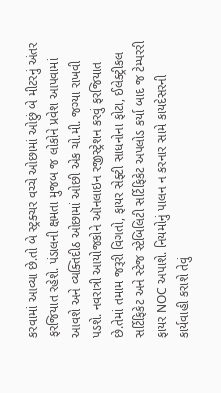કરવામાં આવ્યા છે.તો બે સ્ટ્રક્ચર વચ્ચે ઓછામાં ઓછું બે મીટરનું અંતર ફરજિયાત રહેશે. પંડાલની ક્ષમતા મુજબ જ લોકોને પ્રવેશ આપવામાં આવશે અને વ્યક્તિદીઠ ઓછામાં ઓછી એક ચો.મી. જગ્યા રાખવી પડશે. નવરાત્રી આયોજકોને ઑનલાઇન રજીસ્ટ્રેશન કરવું ફરજિયાત છે.તેમાં તમામ જરૂરી વિગતો, ફાયર સેફ્ટી સાધનોના ફોટા, ઈલેક્ટ્રીકલ સર્ટિફિકેટ અને સ્ટેજ સ્ટેબિલિટી સર્ટિફિકેટ અપલોડ કર્યા બાદ જ ટેમ્પરરી ફાયર NOC અપાશે. નિયમોનું પાલન ન કરનાર સામે કાયદેસરની કાર્યવાહી કરાશે તેવું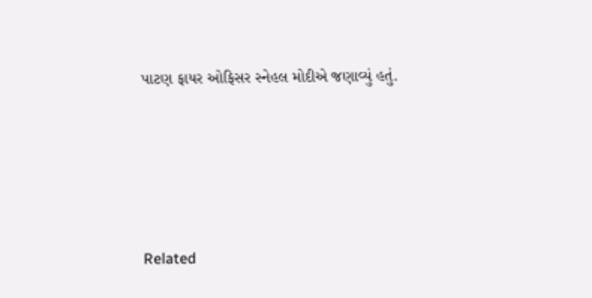પાટણ ફાયર ઓફિસર સ્નેહલ મોદીએ જણાવ્યું હતું.





Related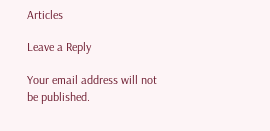Articles

Leave a Reply

Your email address will not be published.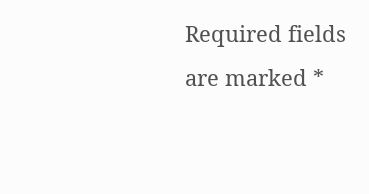Required fields are marked *